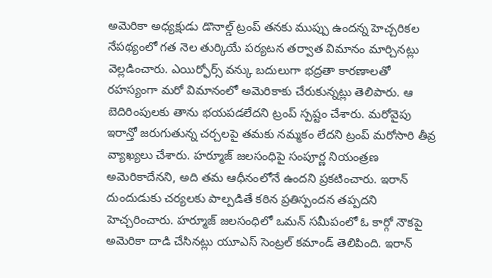అమెరికా అధ్యక్షుడు డొనాల్డ్ ట్రంప్ తనకు ముప్పు ఉందన్న హెచ్చరికల నేపథ్యంలో గత నెల తుర్కియే పర్యటన తర్వాత విమానం మార్చినట్లు వెల్లడించారు. ఎయిర్ఫోర్స్ వన్కు బదులుగా భద్రతా కారణాలతో రహస్యంగా మరో విమానంలో అమెరికాకు చేరుకున్నట్లు తెలిపారు. ఆ బెదిరింపులకు తాను భయపడలేదని ట్రంప్ స్పష్టం చేశారు. మరోవైపు ఇరాన్తో జరుగుతున్న చర్చలపై తమకు నమ్మకం లేదని ట్రంప్ మరోసారి తీవ్ర వ్యాఖ్యలు చేశారు. హర్మూజ్ జలసంధిపై సంపూర్ణ నియంత్రణ అమెరికాదేనని, అది తమ ఆధీనంలోనే ఉందని ప్రకటించారు. ఇరాన్ దుందుడుకు చర్యలకు పాల్పడితే కఠిన ప్రతిస్పందన తప్పదని హెచ్చరించారు. హర్మూజ్ జలసంధిలో ఒమన్ సమీపంలో ఓ కార్గో నౌకపై అమెరికా దాడి చేసినట్లు యూఎస్ సెంట్రల్ కమాండ్ తెలిపింది. ఇరాన్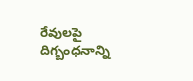రేవులపై దిగ్బంధనాన్ని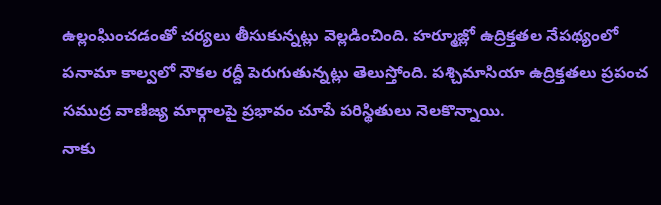ఉల్లంఘించడంతో చర్యలు తీసుకున్నట్లు వెల్లడించింది. హర్మూజ్లో ఉద్రిక్తతల నేపథ్యంలో పనామా కాల్వలో నౌకల రద్దీ పెరుగుతున్నట్లు తెలుస్తోంది. పశ్చిమాసియా ఉద్రిక్తతలు ప్రపంచ సముద్ర వాణిజ్య మార్గాలపై ప్రభావం చూపే పరిస్థితులు నెలకొన్నాయి.
నాకు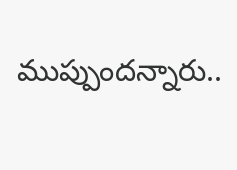ముప్పుందన్నారు..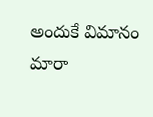అందుకే విమానం మారా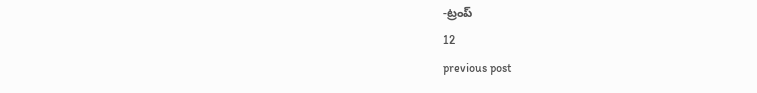-ట్రంప్
12
previous post